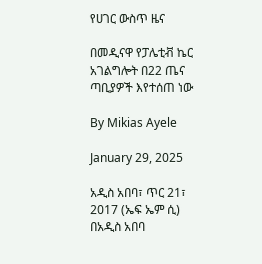የሀገር ውስጥ ዜና

በመዲናዋ የፓሌቲቭ ኬር አገልግሎት በ22 ጤና ጣቢያዎች እየተሰጠ ነው

By Mikias Ayele

January 29, 2025

አዲስ አበባ፣ ጥር 21፣ 2017 (ኤፍ ኤም ሲ) በአዲስ አበባ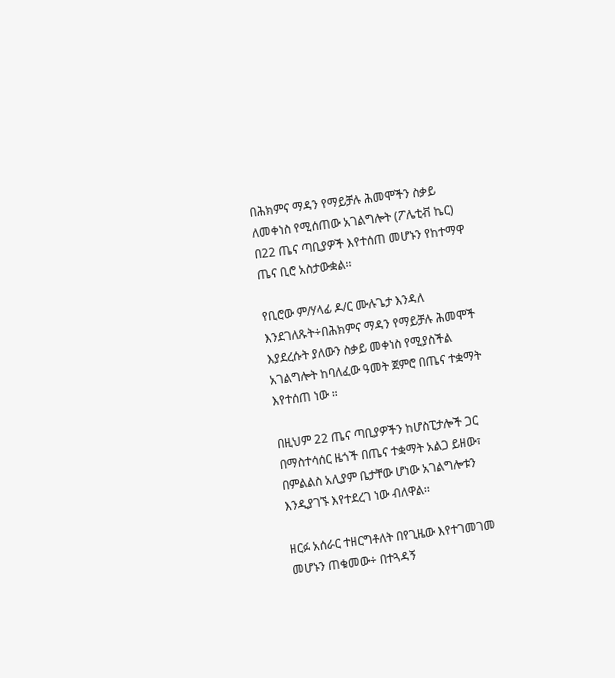በሕክምና ማዳን የማይቻሉ ሕመሞችን ስቃይ ለመቀነስ የሚሰጠው አገልግሎት (ፖሌቲቭ ኬር) በ22 ጤና ጣቢያዎች እየተሰጠ መሆኑን የከተማዋ ጤና ቢሮ አስታውቋል፡፡

የቢሮው ም/ሃላፊ ዶ/ር ሙሉጌታ እንዳለ እንደገለጹት÷በሕክምና ማዳን የማይቻሉ ሕመሞች እያደረሱት ያለውን ስቃይ መቀነስ የሚያስችል አገልግሎት ከባለፈው ዓመት ጀምሮ በጤና ተቋማት እየተሰጠ ነው ።

በዚህም 22 ጤና ጣቢያዎችን ከሆስፒታሎች ጋር በማስተሳሰር ዜጎች በጤና ተቋማት አልጋ ይዘው፣ በምልልስ አሊያም ቤታቸው ሆነው አገልግሎቱን እንዲያገኙ እየተደረገ ነው ብለዋል፡፡

ዘርፉ አሰራር ተዘርግቶለት በየጊዜው እየተገመገመ መሆኑን ጠቁመው÷ በተጓዳኝ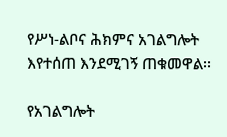የሥነ-ልቦና ሕክምና አገልግሎት  እየተሰጠ እንደሚገኝ ጠቁመዋል፡፡

የአገልግሎት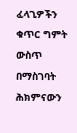ፈላጊዎችን ቁጥር ግምት ውስጥ በማስገባት ሕክምናውን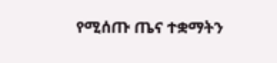የሚሰጡ ጤና ተቋማትን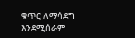ቁጥር ለማሳደግ እንደሚሰራም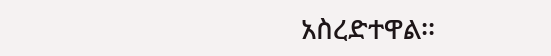አስረድተዋል፡፡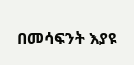በመሳፍንት እያዩ